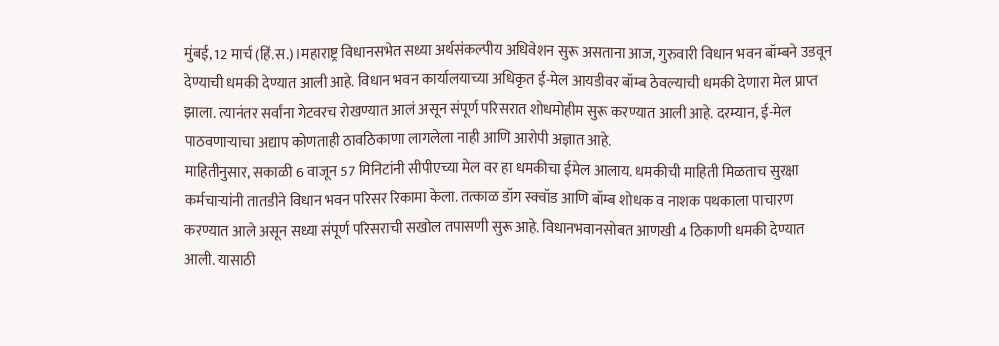मुंबई, 12 मार्च (हिं.स.)।महाराष्ट्र विधानसभेत सध्या अर्थसंकल्पीय अधिवेशन सुरू असताना आज, गुरुवारी विधान भवन बॉम्बने उडवून देण्याची धमकी देण्यात आली आहे. विधान भवन कार्यालयाच्या अधिकृत ई-मेल आयडीवर बॉम्ब ठेवल्याची धमकी देणारा मेल प्राप्त झाला. त्यानंतर सर्वांना गेटवरच रोखण्यात आलं असून संपूर्ण परिसरात शोधमोहीम सुरू करण्यात आली आहे. दरम्यान, ई-मेल पाठवणाऱ्याचा अद्याप कोणताही ठावठिकाणा लागलेला नाही आणि आरोपी अज्ञात आहे.
माहितीनुसार, सकाळी 6 वाजून 57 मिनिटांनी सीपीएच्या मेल वर हा धमकीचा ईमेल आलाय. धमकीची माहिती मिळताच सुरक्षा कर्मचाऱ्यांनी तातडीने विधान भवन परिसर रिकामा केला. तत्काळ डॉग स्क्वॉड आणि बॉम्ब शोधक व नाशक पथकाला पाचारण करण्यात आले असून सध्या संपूर्ण परिसराची सखोल तपासणी सुरू आहे. विधानभवानसोबत आणखी 4 ठिकाणी धमकी देण्यात आली. यासाठी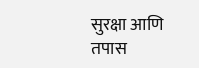सुरक्षा आणि तपास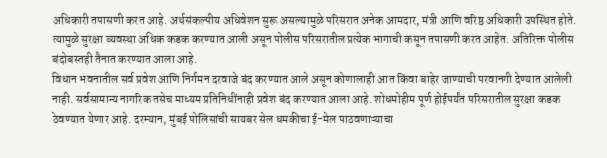अधिकारी तपासणी करत आहे. अर्थसंकल्पीय अधिवेशन सुरू असल्यामुळे परिसरात अनेक आमदार, मंत्री आणि वरिष्ठ अधिकारी उपस्थित होते. त्यामुळे सुरक्षा व्यवस्था अधिक कडक करण्यात आली असून पोलीस परिसरातील प्रत्येक भागाची कसून तपासणी करत आहेत. अतिरिक्त पोलीस बंदोबस्तही तैनात करण्यात आला आहे.
विधान भवनातील सर्व प्रवेश आणि निर्गमन दरवाजे बंद करण्यात आले असून कोणालाही आत किंवा बाहेर जाण्याची परवानगी देण्यात आलेली नाही. सर्वसामान्य नागरिक तसेच माध्यम प्रतिनिधींनाही प्रवेश बंद करण्यात आला आहे. शोधमोहीम पूर्ण होईपर्यंत परिसरातील सुरक्षा कडक ठेवण्यात येणार आहे. दरम्यान, मुंबई पोलिसांची सायबर सेल धमकीचा ई-मेल पाठवणाऱ्याचा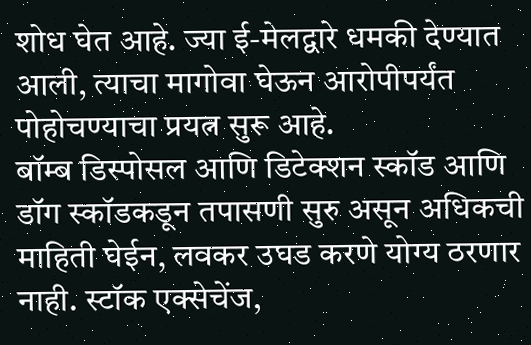शोध घेत आहे. ज्या ई-मेलद्वारे धमकी देण्यात आली, त्याचा मागोवा घेऊन आरोपीपर्यंत पोहोचण्याचा प्रयत्न सुरू आहे.
बॉम्ब डिस्पोसल आणि डिटेक्शन स्कॉड आणि डॉग स्कॉडकडून तपासणी सुरु असून अधिकची माहिती घेईन, लवकर उघड करणे योग्य ठरणार नाही. स्टॉक एक्सेचेंज,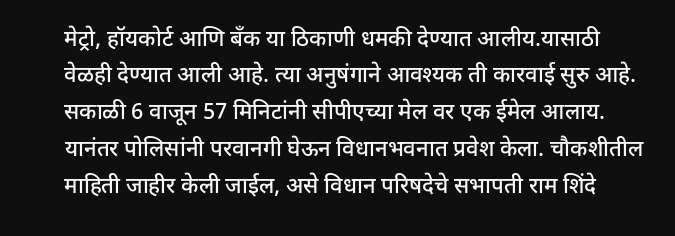मेट्रो, हॉयकोर्ट आणि बॅंक या ठिकाणी धमकी देण्यात आलीय.यासाठी वेळही देण्यात आली आहे. त्या अनुषंगाने आवश्यक ती कारवाई सुरु आहे. सकाळी 6 वाजून 57 मिनिटांनी सीपीएच्या मेल वर एक ईमेल आलाय. यानंतर पोलिसांनी परवानगी घेऊन विधानभवनात प्रवेश केला. चौकशीतील माहिती जाहीर केली जाईल, असे विधान परिषदेचे सभापती राम शिंदे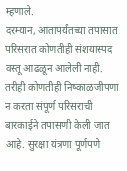म्हणाले.
दरम्यान, आतापर्यंतच्या तपासात परिसरात कोणतीही संशयास्पद वस्तू आढळून आलेली नाही. तरीही कोणतीही निष्काळजीपणा न करता संपूर्ण परिसराची बारकाईने तपासणी केली जात आहे. सुरक्षा यंत्रणा पूर्णपणे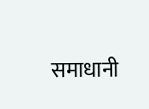समाधानी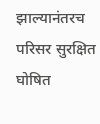झाल्यानंतरच परिसर सुरक्षित घोषित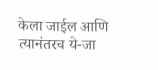केला जाईल आणि त्यानंतरच ये-जा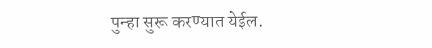पुन्हा सुरू करण्यात येईल.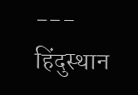---
हिंदुस्थान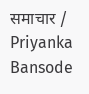समाचार / Priyanka Bansode